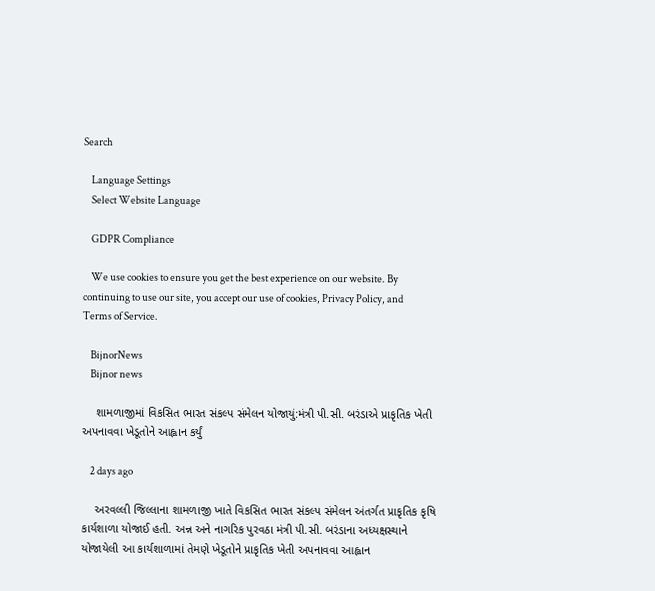Search

    Language Settings
    Select Website Language

    GDPR Compliance

    We use cookies to ensure you get the best experience on our website. By continuing to use our site, you accept our use of cookies, Privacy Policy, and Terms of Service.

    BijnorNews
    Bijnor news

    શામળાજીમાં વિકસિત ભારત સંકલ્પ સંમેલન યોજાયું:મંત્રી પી.સી. બરંડાએ પ્રાકૃતિક ખેતી અપનાવવા ખેડૂતોને આહ્વાન કર્યું

    2 days ago

    અરવલ્લી જિલ્લાના શામળાજી ખાતે વિકસિત ભારત સંકલ્પ સંમેલન અંતર્ગત પ્રાકૃતિક કૃષિ કાર્યશાળા યોજાઈ હતી. અન્ન અને નાગરિક પુરવઠા મંત્રી પી.સી. બરંડાના અધ્યક્ષસ્થાને યોજાયેલી આ કાર્યશાળામાં તેમણે ખેડૂતોને પ્રાકૃતિક ખેતી અપનાવવા આહ્વાન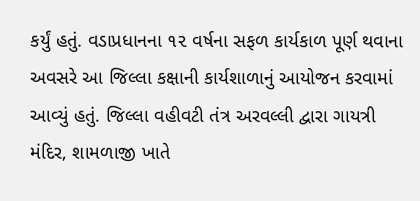કર્યું હતું. વડાપ્રધાનના ૧૨ વર્ષના સફળ કાર્યકાળ પૂર્ણ થવાના અવસરે આ જિલ્લા કક્ષાની કાર્યશાળાનું આયોજન કરવામાં આવ્યું હતું. જિલ્લા વહીવટી તંત્ર અરવલ્લી દ્વારા ગાયત્રી મંદિર, શામળાજી ખાતે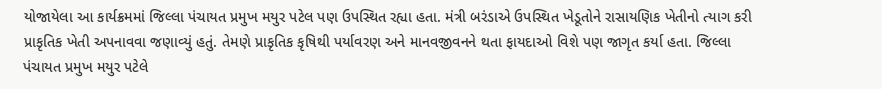યોજાયેલા આ કાર્યક્રમમાં જિલ્લા પંચાયત પ્રમુખ મયુર પટેલ પણ ઉપસ્થિત રહ્યા હતા. મંત્રી બરંડાએ ઉપસ્થિત ખેડૂતોને રાસાયણિક ખેતીનો ત્યાગ કરી પ્રાકૃતિક ખેતી અપનાવવા જણાવ્યું હતું. તેમણે પ્રાકૃતિક કૃષિથી પર્યાવરણ અને માનવજીવનને થતા ફાયદાઓ વિશે પણ જાગૃત કર્યા હતા. જિલ્લા પંચાયત પ્રમુખ મયુર પટેલે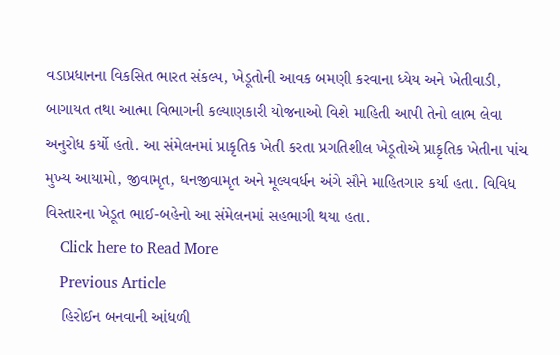વડાપ્રધાનના વિકસિત ભારત સંકલ્પ, ખેડૂતોની આવક બમણી કરવાના ધ્યેય અને ખેતીવાડી, બાગાયત તથા આત્મા વિભાગની કલ્યાણકારી યોજનાઓ વિશે માહિતી આપી તેનો લાભ લેવા અનુરોધ કર્યો હતો. આ સંમેલનમાં પ્રાકૃતિક ખેતી કરતા પ્રગતિશીલ ખેડૂતોએ પ્રાકૃતિક ખેતીના પાંચ મુખ્ય આયામો, જીવામૃત, ઘનજીવામૃત અને મૂલ્યવર્ધન અંગે સૌને માહિતગાર કર્યા હતા. વિવિધ વિસ્તારના ખેડૂત ભાઈ-બહેનો આ સંમેલનમાં સહભાગી થયા હતા.
    Click here to Read More
    Previous Article
    હિરોઈન બનવાની આંધળી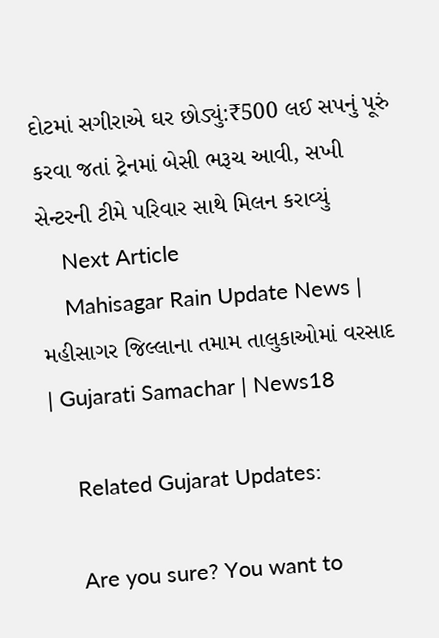દોટમાં સગીરાએ ઘર છોડ્યું:₹500 લઈ સપનું પૂરું કરવા જતાં ટ્રેનમાં બેસી ભરૂચ આવી, સખી સેન્ટરની ટીમે પરિવાર સાથે મિલન કરાવ્યું
    Next Article
    Mahisagar Rain Update News | મહીસાગર જિલ્લાના તમામ તાલુકાઓમાં વરસાદ | Gujarati Samachar | News18

    Related Gujarat Updates:

    Are you sure? You want to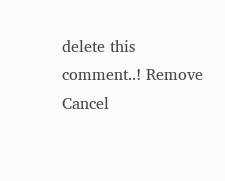delete this comment..! Remove Cancel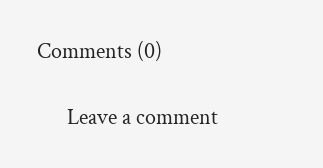Comments (0)

      Leave a comment